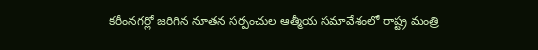కరీంనగర్లో జరిగిన నూతన సర్పంచుల ఆత్మీయ సమావేశంలో రాష్ట్ర మంత్రి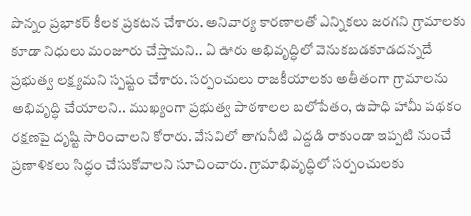పొన్నం ప్రభాకర్ కీలక ప్రకటన చేశారు. అనివార్య కారణాలతో ఎన్నికలు జరగని గ్రామాలకు కూడా నిధులు మంజూరు చేస్తామని.. ఏ ఊరు అభివృద్ధిలో వెనుకబడకూడదన్నదే ప్రభుత్వ లక్ష్యమని స్పష్టం చేశారు. సర్పంచులు రాజకీయాలకు అతీతంగా గ్రామాలను అభివృద్ధి చేయాలని.. ముఖ్యంగా ప్రభుత్వ పాఠశాలల బలోపేతం, ఉపాధి హామీ పథకం రక్షణపై దృష్టి సారించాలని కోరారు. వేసవిలో తాగునీటి ఎద్దడి రాకుండా ఇప్పటి నుంచే ప్రణాళికలు సిద్ధం చేసుకోవాలని సూచించారు. గ్రామాభివృద్ధిలో సర్పంచులకు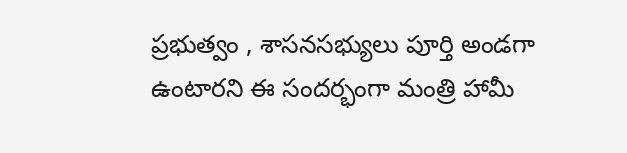ప్రభుత్వం , శాసనసభ్యులు పూర్తి అండగా ఉంటారని ఈ సందర్భంగా మంత్రి హామీ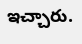ఇచ్చారు.